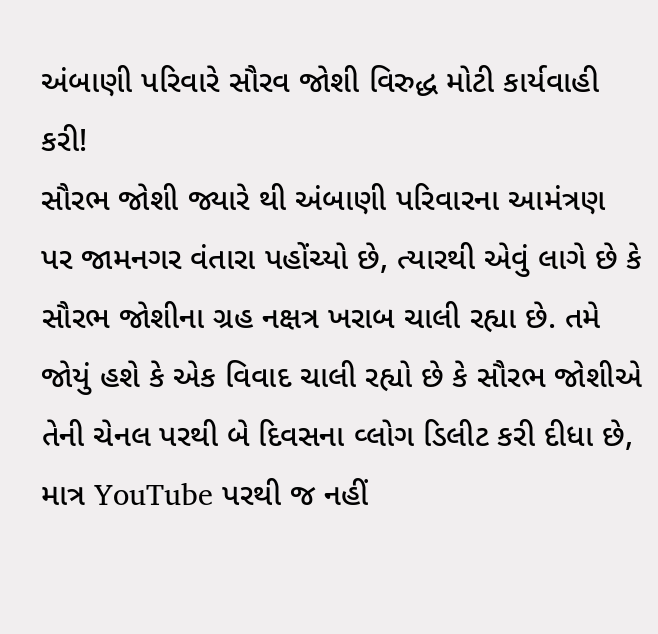અંબાણી પરિવારે સૌરવ જોશી વિરુદ્ધ મોટી કાર્યવાહી કરી!
સૌરભ જોશી જ્યારે થી અંબાણી પરિવારના આમંત્રણ પર જામનગર વંતારા પહોંચ્યો છે, ત્યારથી એવું લાગે છે કે સૌરભ જોશીના ગ્રહ નક્ષત્ર ખરાબ ચાલી રહ્યા છે. તમે જોયું હશે કે એક વિવાદ ચાલી રહ્યો છે કે સૌરભ જોશીએ તેની ચેનલ પરથી બે દિવસના વ્લોગ ડિલીટ કરી દીધા છે, માત્ર YouTube પરથી જ નહીં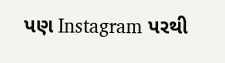પણ Instagram પરથી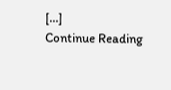[…]
Continue Reading